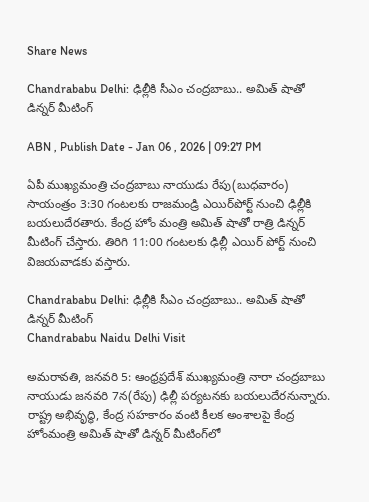Share News

Chandrababu Delhi: ఢిల్లీకి సీఎం చంద్రబాబు.. అమిత్ షాతో డిన్నర్ మీటింగ్

ABN , Publish Date - Jan 06 , 2026 | 09:27 PM

ఏపీ ముఖ్యమంత్రి చంద్రబాబు నాయుడు రేపు(బుధవారం) సాయంత్రం 3:30 గంటలకు రాజమండ్రి ఎయిర్‌పోర్ట్ నుంచి ఢిల్లీకి బయలుదేరతారు. కేంద్ర హోం మంత్రి అమిత్ షా‌తో రాత్రి డిన్నర్ మీటింగ్ చేస్తారు. తిరిగి 11:00 గంటలకు ఢిల్లీ ఎయిర్ పోర్ట్ నుంచి విజయవాడకు వస్తారు.

Chandrababu Delhi: ఢిల్లీకి సీఎం చంద్రబాబు.. అమిత్ షాతో డిన్నర్ మీటింగ్
Chandrababu Naidu Delhi Visit

అమరావతి, జనవరి 5: ఆంధ్రప్రదేశ్ ముఖ్యమంత్రి నారా చంద్రబాబు నాయుడు జనవరి 7న(రేపు) ఢిల్లీ పర్యటనకు బయలుదేరనున్నారు. రాష్ట్ర అభివృద్ధి, కేంద్ర సహకారం వంటి కీలక అంశాలపై కేంద్ర హోంమంత్రి అమిత్ షాతో డిన్నర్ మీటింగ్‌లో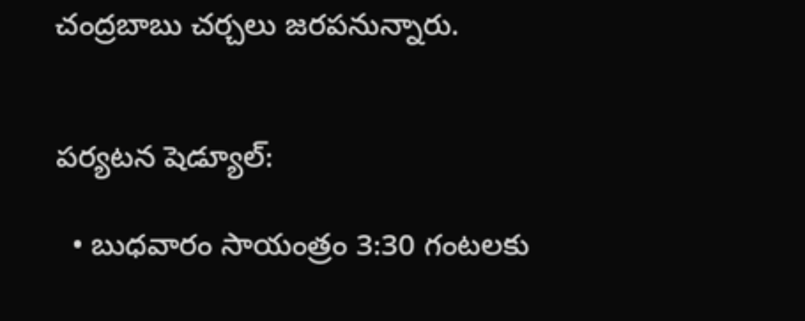చంద్రబాబు చర్చలు జరపనున్నారు.


పర్యటన షెడ్యూల్:

  • బుధవారం సాయంత్రం 3:30 గంటలకు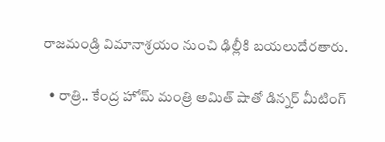రాజమండ్రి విమానాశ్రయం నుంచి ఢిల్లీకి బయలుదేరతారు.

  • రాత్రి.. కేంద్ర హోమ్ మంత్రి అమిత్ షాతో డిన్నర్ మీటింగ్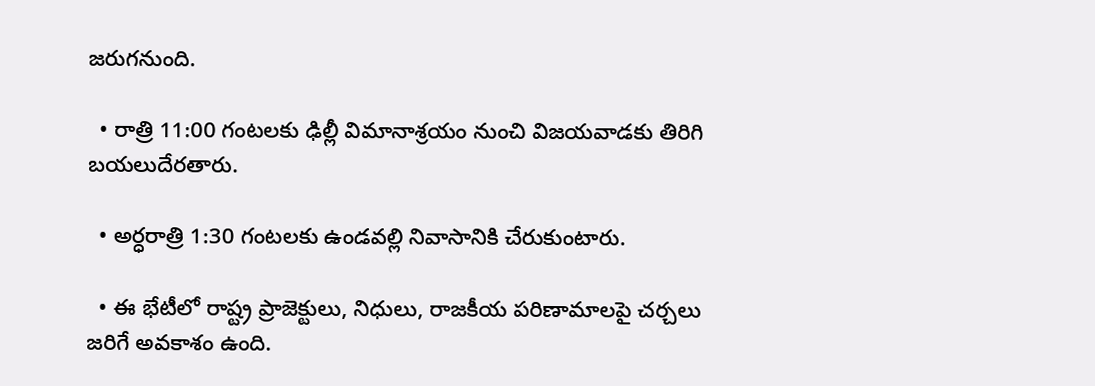జరుగనుంది.

  • రాత్రి 11:00 గంటలకు ఢిల్లీ విమానాశ్రయం నుంచి విజయవాడకు తిరిగి బయలుదేరతారు.

  • అర్ధరాత్రి 1:30 గంటలకు ఉండవల్లి నివాసానికి చేరుకుంటారు.

  • ఈ భేటీలో రాష్ట్ర ప్రాజెక్టులు, నిధులు, రాజకీయ పరిణామాలపై చర్చలు జరిగే అవకాశం ఉంది.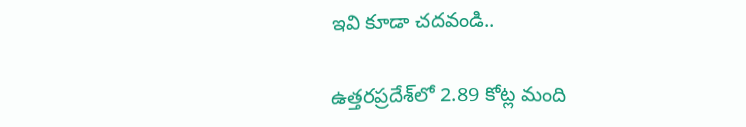ఇవి కూడా చదవండి..

ఉత్తరప్రదేశ్‌లో 2.89 కోట్ల మంది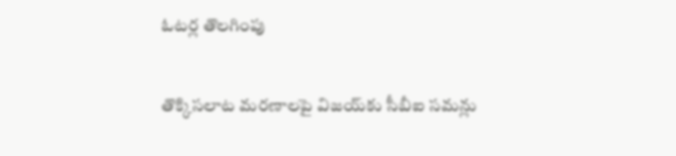ఓటర్ల తొలగింపు

తొక్కిసలాట మరణాలపై విజయ్‌కు సీబీఐ సమన్లు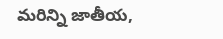మరిన్ని జాతీయ,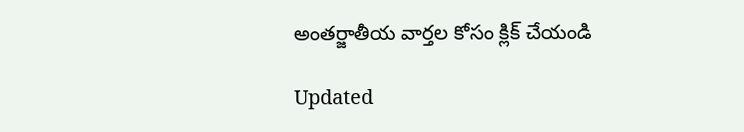అంతర్జాతీయ వార్తల కోసం క్లిక్ చేయండి

Updated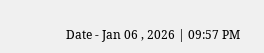Date - Jan 06 , 2026 | 09:57 PM